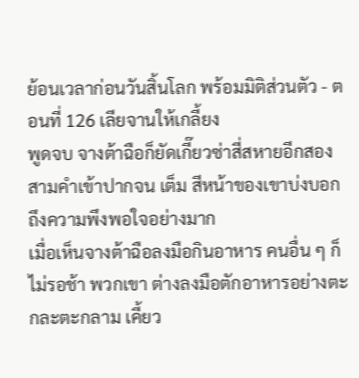ย้อนเวลาก่อนวันสิ้นโลก พร้อมมิติส่วนตัว - ตอนที่ 126 เลียจานให้เกลี้ยง
พูดจบ จางต้าฉือก็ยัดเกี๊ยวซ่าสี่สหายอีกสองสามคำเข้าปากจน เต็ม สีหน้าของเขาบ่งบอกถึงความพึงพอใจอย่างมาก
เมื่อเห็นจางต้าฉือลงมือกินอาหาร คนอื่น ๆ ก็ไม่รอช้า พวกเขา ต่างลงมือตักอาหารอย่างตะกละตะกลาม เคี้ยว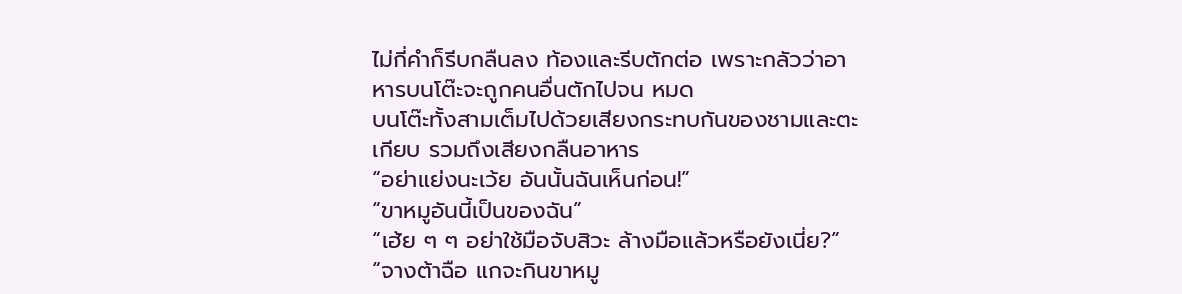ไม่กี่คำก็รีบกลืนลง ท้องและรีบตักต่อ เพราะกลัวว่าอาหารบนโต๊ะจะถูกคนอื่นตักไปจน หมด
บนโต๊ะทั้งสามเต็มไปด้วยเสียงกระทบกันของชามและตะเกียบ รวมถึงเสียงกลืนอาหาร
“อย่าแย่งนะเว้ย อันนั้นฉันเห็นก่อน!”
“ขาหมูอันนี้เป็นของฉัน”
“เฮ้ย ๆ ๆ อย่าใช้มือจับสิวะ ล้างมือแล้วหรือยังเนี่ย?”
“จางต้าฉือ แกจะกินขาหมู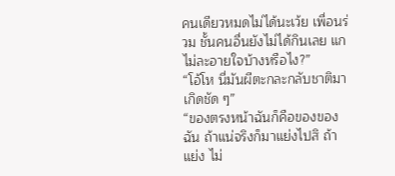คนเดียวหมดไม่ได้นะเว้ย เพื่อนร่วม ชั้นคนอื่นยังไม่ได้กินเลย แกไม่ละอายใจบ้างหรือไง?”
“โอ้โห นี่มันผีตะกละกลับชาติมาเกิดชัด ๆ”
“ของตรงหน้าฉันก็คือของของฉัน ถ้าแน่จริงก็มาแย่งไปสิ ถ้าแย่ง ไม่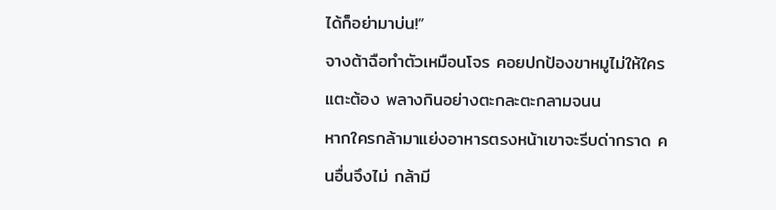ได้ก็อย่ามาบ่น!”
จางต้าฉือทำตัวเหมือนโจร คอยปกป้องขาหมูไม่ให้ใครแตะต้อง พลางกินอย่างตะกละตะกลามจนน
หากใครกล้ามาแย่งอาหารตรงหน้าเขาจะรีบด่ากราด คนอื่นจึงไม่ กล้ามี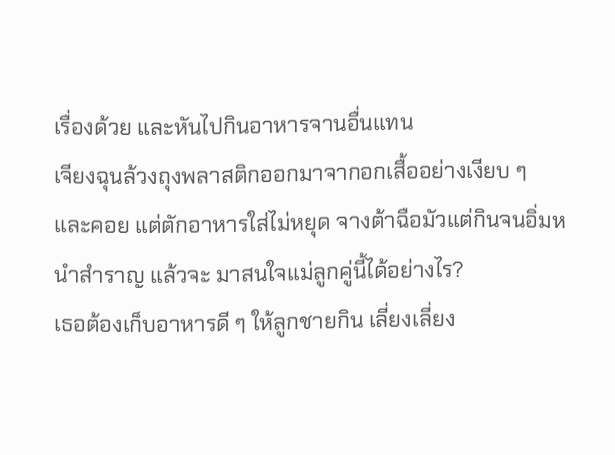เรื่องด้วย และหันไปกินอาหารจานอื่นแทน
เจียงฉุนล้วงถุงพลาสติกออกมาจากอกเสื้ออย่างเงียบ ๆ และคอย แต่ตักอาหารใส่ไม่หยุด จางต้าฉือมัวแต่กินจนอิ่มหนำสำราญ แล้วจะ มาสนใจแม่ลูกคู่นี้ได้อย่างไร?
เธอต้องเก็บอาหารดี ๆ ให้ลูกชายกิน เลี่ยงเลี่ยง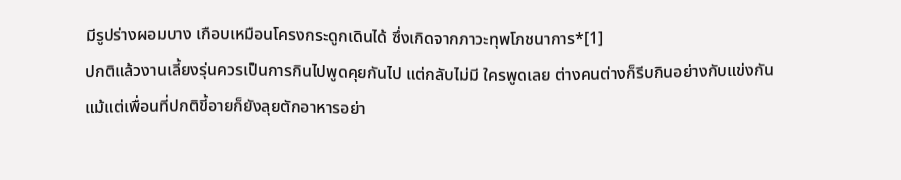มีรูปร่างผอมบาง เกือบเหมือนโครงกระดูกเดินได้ ซึ่งเกิดจากภาวะทุพโภชนาการ*[1]
ปกติแล้วงานเลี้ยงรุ่นควรเป็นการกินไปพูดคุยกันไป แต่กลับไม่มี ใครพูดเลย ต่างคนต่างก็รีบกินอย่างกับแข่งกัน
แม้แต่เพื่อนที่ปกติขี้อายก็ยังลุยตักอาหารอย่า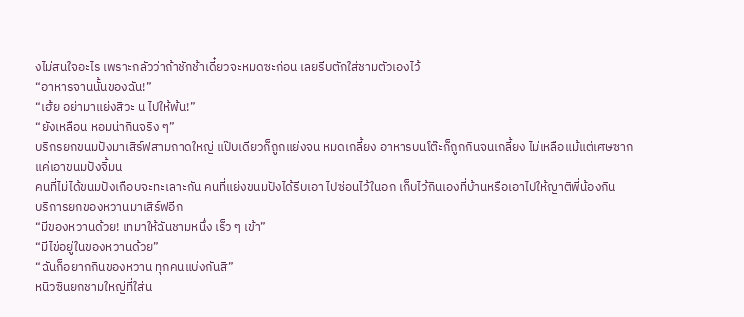งไม่สนใจอะไร เพราะกลัวว่าถ้าชักช้าเดี๋ยวจะหมดซะก่อน เลยรีบตักใส่ชามตัวเองไว้
“อาหารจานนั้นของฉัน!”
“เฮ้ย อย่ามาแย่งสิวะ น ไปให้พ้น!”
“ยังเหลือน หอมน่ากินจริง ๆ”
บริกรยกขนมปังมาเสิร์ฟสามถาดใหญ่ แป๊บเดียวก็ถูกแย่งจน หมดเกลี้ยง อาหารบนโต๊ะก็ถูกกินจนเกลี้ยง ไม่เหลือแม้แต่เศษซาก
แค่เอาขนมปังจิ้มน
คนที่ไม่ได้ขนมปังเกือบจะทะเลาะกัน คนที่แย่งขนมปังได้รีบเอา ไปซ่อนไว้ในอก เก็บไว้กินเองที่บ้านหรือเอาไปให้ญาติพี่น้องกิน
บริการยกของหวานมาเสิร์ฟอีก
“มีของหวานด้วย! เทมาให้ฉันชามหนึ่ง เร็ว ๆ เข้า”
“มีไข่อยู่ในของหวานด้วย”
“ฉันก็อยากกินของหวาน ทุกคนแบ่งกันสิ”
หนิวซินยกชามใหญ่ที่ใส่น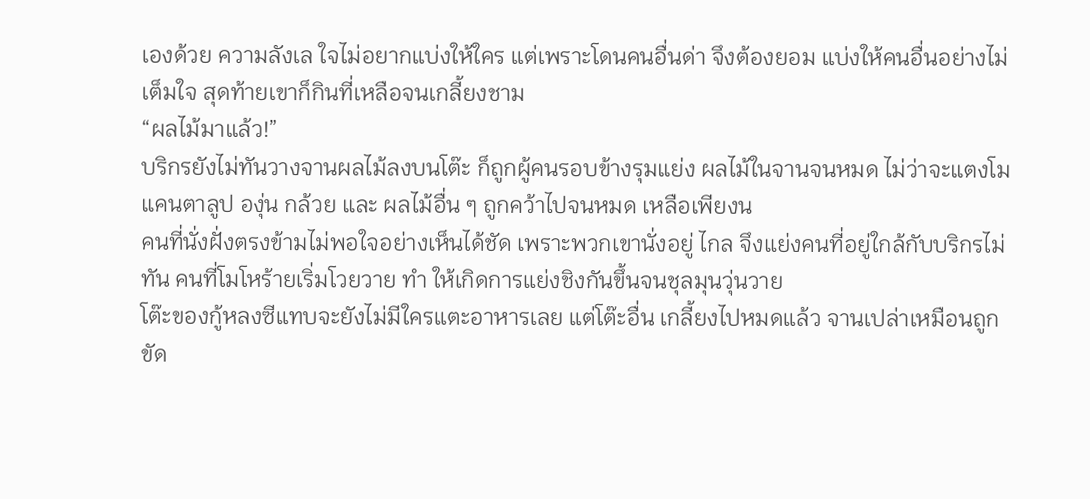เองด้วย ความลังเล ใจไม่อยากแบ่งให้ใคร แต่เพราะโดนคนอื่นด่า จึงต้องยอม แบ่งให้คนอื่นอย่างไม่เต็มใจ สุดท้ายเขาก็กินที่เหลือจนเกลี้ยงชาม
“ผลไม้มาแล้ว!”
บริกรยังไม่ทันวางจานผลไม้ลงบนโต๊ะ ก็ถูกผู้คนรอบข้างรุมแย่ง ผลไม้ในจานจนหมด ไม่ว่าจะแตงโม แคนตาลูป องุ่น กล้วย และ ผลไม้อื่น ๆ ถูกคว้าไปจนหมด เหลือเพียงน
คนที่นั่งฝั่งตรงข้ามไม่พอใจอย่างเห็นได้ชัด เพราะพวกเขานั่งอยู่ ไกล จึงแย่งคนที่อยู่ใกล้กับบริกรไม่ทัน คนที่โมโหร้ายเริ่มโวยวาย ทำ ให้เกิดการแย่งชิงกันขึ้นจนชุลมุนวุ่นวาย
โต๊ะของกู้หลงซีแทบจะยังไม่มีใครแตะอาหารเลย แต่โต๊ะอื่น เกลี้ยงไปหมดแล้ว จานเปล่าเหมือนถูกขัด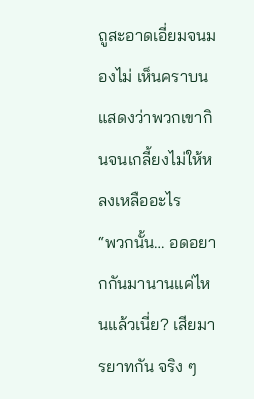ถูสะอาดเอี่ยมจนมองไม่ เห็นคราบน แสดงว่าพวกเขากินจนเกลี้ยงไม่ให้หลงเหลืออะไร
“พวกนั้น… อดอยากกันมานานแค่ไหนแล้วเนี่ย? เสียมารยาทกัน จริง ๆ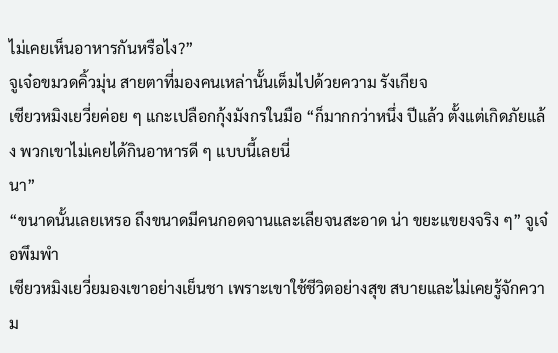ไม่เคยเห็นอาหารกันหรือไง?”
จูเจ๋อขมวดคิ้วมุ่น สายตาที่มองคนเหล่านั้นเต็มไปด้วยความ รังเกียจ
เซียวหมิงเยวี่ยค่อย ๆ แกะเปลือกกุ้งมังกรในมือ “ก็มากกว่าหนึ่ง ปีแล้ว ตั้งแต่เกิดภัยแล้ง พวกเขาไม่เคยได้กินอาหารดี ๆ แบบนี้เลยนี่
นา”
“ขนาดนั้นเลยเหรอ ถึงขนาดมีคนกอดจานและเลียจนสะอาด น่า ขยะแขยงจริง ๆ” จูเจ๋อพึมพำ
เซียวหมิงเยวี่ยมองเขาอย่างเย็นชา เพราะเขาใช้ชีวิตอย่างสุข สบายและไม่เคยรู้จักความ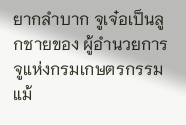ยากลำบาก จูเจ๋อเป็นลูกชายของ ผู้อำนวยการจูแห่งกรมเกษตรกรรม แม้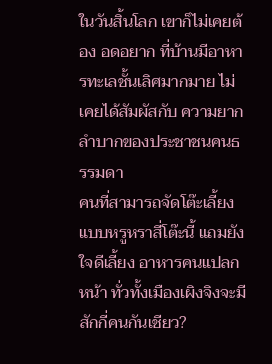ในวันสิ้นโลก เขาก็ไม่เคยต้อง อดอยาก ที่บ้านมีอาหารทะเลชั้นเลิศมากมาย ไม่เคยได้สัมผัสกับ ความยากลำบากของประชาชนคนธรรมดา
คนที่สามารถจัดโต๊ะเลี้ยงแบบหรูหราสี่โต๊ะนี้ แถมยังใจดีเลี้ยง อาหารคนแปลกหน้า ทั่วทั้งเมืองเผิงจิงจะมีสักกี่คนกันเชียว?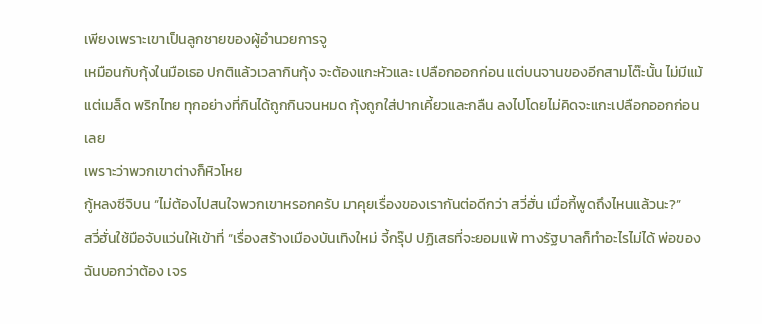เพียงเพราะเขาเป็นลูกชายของผู้อำนวยการจู
เหมือนกับกุ้งในมือเธอ ปกติแล้วเวลากินกุ้ง จะต้องแกะหัวและ เปลือกออกก่อน แต่บนจานของอีกสามโต๊ะนั้น ไม่มีแม้แต่เมล็ด พริกไทย ทุกอย่างที่กินได้ถูกกินจนหมด กุ้งถูกใส่ปากเคี้ยวและกลืน ลงไปโดยไม่คิดจะแกะเปลือกออกก่อนเลย
เพราะว่าพวกเขาต่างก็หิวโหย
กู้หลงซีจิบน “ไม่ต้องไปสนใจพวกเขาหรอกครับ มาคุยเรื่องของเรากันต่อดีกว่า สวี่ฮั่น เมื่อกี้พูดถึงไหนแล้วนะ?”
สวี่ฮั่นใช้มือจับแว่นให้เข้าที่ “เรื่องสร้างเมืองบันเทิงใหม่ จี้กรุ๊ป ปฏิเสธที่จะยอมแพ้ ทางรัฐบาลก็ทำอะไรไม่ได้ พ่อของฉันบอกว่าต้อง เจร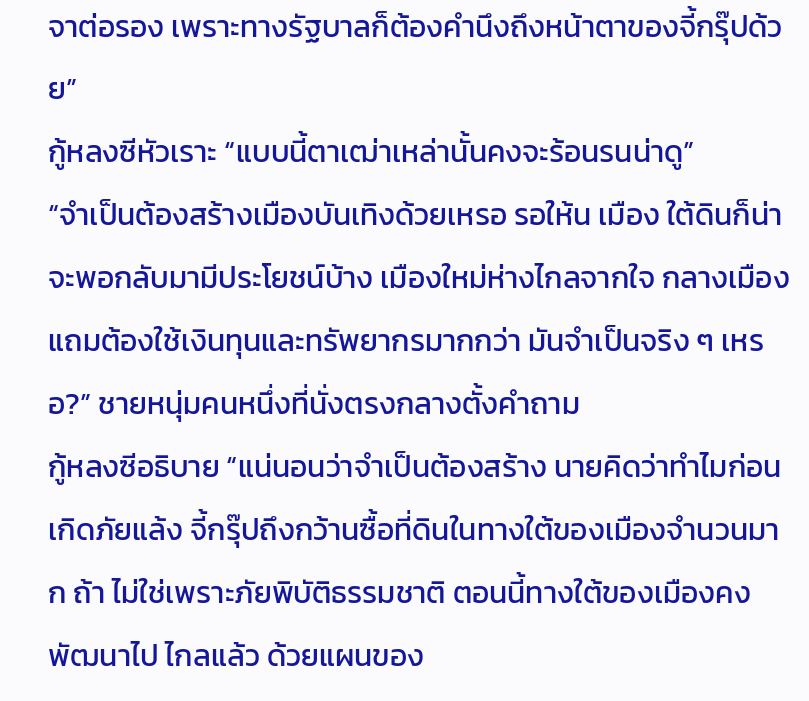จาต่อรอง เพราะทางรัฐบาลก็ต้องคำนึงถึงหน้าตาของจี้กรุ๊ปด้วย”
กู้หลงซีหัวเราะ “แบบนี้ตาเฒ่าเหล่านั้นคงจะร้อนรนน่าดู”
“จำเป็นต้องสร้างเมืองบันเทิงด้วยเหรอ รอให้น เมือง ใต้ดินก็น่าจะพอกลับมามีประโยชน์บ้าง เมืองใหม่ห่างไกลจากใจ กลางเมือง แถมต้องใช้เงินทุนและทรัพยากรมากกว่า มันจำเป็นจริง ๆ เหรอ?” ชายหนุ่มคนหนึ่งที่นั่งตรงกลางตั้งคำถาม
กู้หลงซีอธิบาย “แน่นอนว่าจำเป็นต้องสร้าง นายคิดว่าทำไมก่อน เกิดภัยแล้ง จี้กรุ๊ปถึงกว้านซื้อที่ดินในทางใต้ของเมืองจำนวนมาก ถ้า ไม่ใช่เพราะภัยพิบัติธรรมชาติ ตอนนี้ทางใต้ของเมืองคงพัฒนาไป ไกลแล้ว ด้วยแผนของ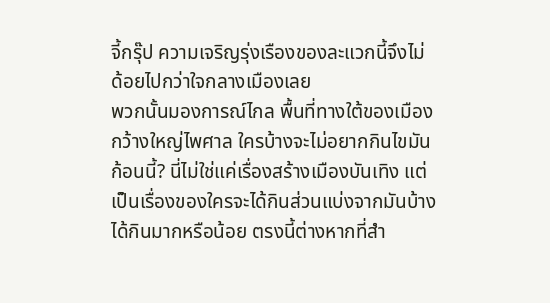จี้กรุ๊ป ความเจริญรุ่งเรืองของละแวกนี้จึงไม่ ด้อยไปกว่าใจกลางเมืองเลย
พวกนั้นมองการณ์ไกล พื้นที่ทางใต้ของเมืองกว้างใหญ่ไพศาล ใครบ้างจะไม่อยากกินไขมันก้อนนี้? นี่ไม่ใช่แค่เรื่องสร้างเมืองบันเทิง แต่เป็นเรื่องของใครจะได้กินส่วนแบ่งจากมันบ้าง ได้กินมากหรือน้อย ตรงนี้ต่างหากที่สำ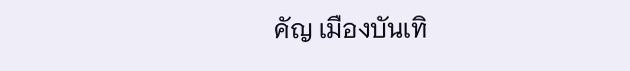คัญ เมืองบันเทิ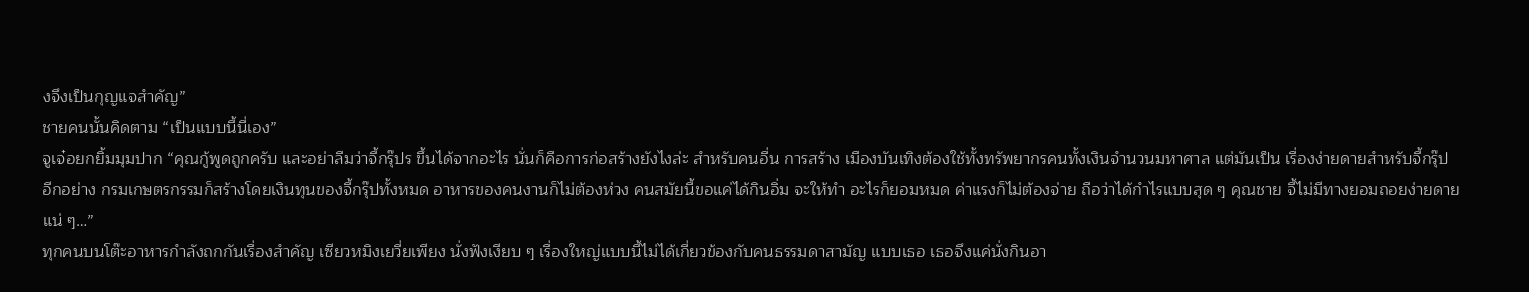งจึงเป็นกุญแจสำคัญ”
ชายคนนั้นคิดตาม “เป็นแบบนี้นี่เอง”
จูเจ๋อยกยิ้มมุมปาก “คุณกู้พูดถูกครับ และอย่าลืมว่าจี้กรุ๊ปร ขึ้นได้จากอะไร นั่นก็คือการก่อสร้างยังไงล่ะ สำหรับคนอื่น การสร้าง เมืองบันเทิงต้องใช้ทั้งทรัพยากรคนทั้งเงินจำนวนมหาศาล แต่มันเป็น เรื่องง่ายดายสำหรับจี้กรุ๊ป
อีกอย่าง กรมเกษตรกรรมก็สร้างโดยเงินทุนของจี้กรุ๊ปทั้งหมด อาหารของคนงานก็ไม่ต้องห่วง คนสมัยนี้ขอแค่ได้กินอิ่ม จะให้ทำ อะไรก็ยอมหมด ค่าแรงก็ไม่ต้องจ่าย ถือว่าได้กำไรแบบสุด ๆ คุณชาย จี้ไม่มีทางยอมถอยง่ายดายแน่ ๆ…”
ทุกคนบนโต๊ะอาหารกำลังถกกันเรื่องสำคัญ เซียวหมิงเยวี่ยเพียง นั่งฟังเงียบ ๆ เรื่องใหญ่แบบนี้ไม่ได้เกี่ยวข้องกับคนธรรมดาสามัญ แบบเธอ เธอจึงแค่นั่งกินอา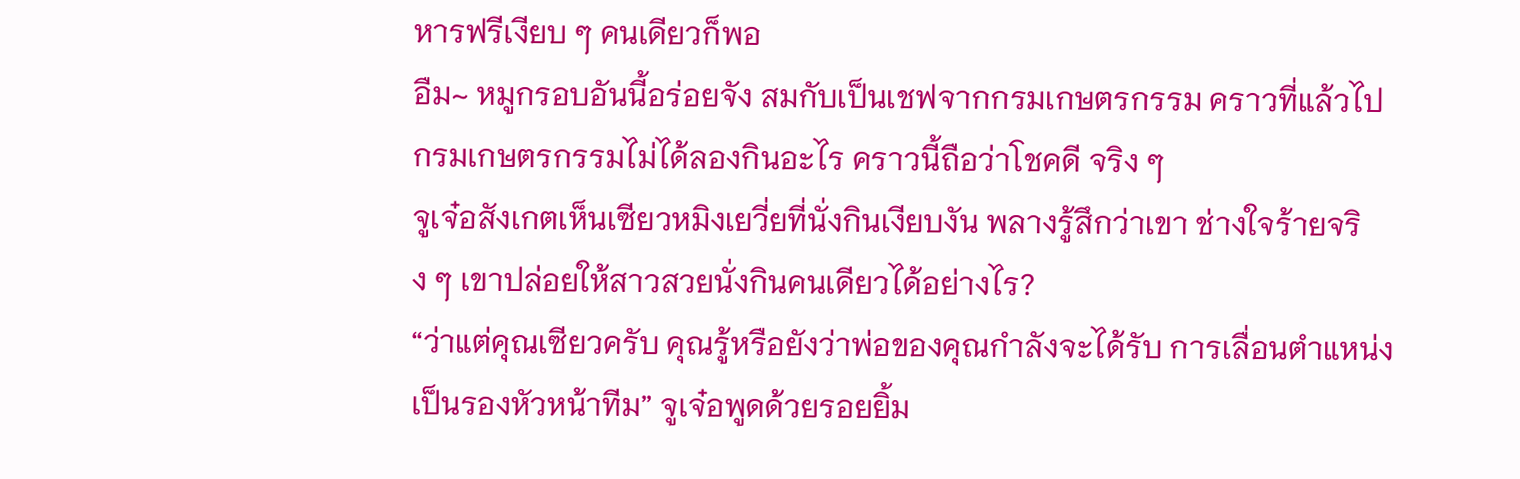หารฟรีเงียบ ๆ คนเดียวก็พอ
อืม~ หมูกรอบอันนี้อร่อยจัง สมกับเป็นเชฟจากกรมเกษตรกรรม คราวที่แล้วไปกรมเกษตรกรรมไม่ได้ลองกินอะไร คราวนี้ถือว่าโชคดี จริง ๆ
จูเจ๋อสังเกตเห็นเซียวหมิงเยวี่ยที่นั่งกินเงียบงัน พลางรู้สึกว่าเขา ช่างใจร้ายจริง ๆ เขาปล่อยให้สาวสวยนั่งกินคนเดียวได้อย่างไร?
“ว่าแต่คุณเซียวครับ คุณรู้หรือยังว่าพ่อของคุณกำลังจะได้รับ การเลื่อนตำแหน่งเป็นรองหัวหน้าทีม” จูเจ๋อพูดด้วยรอยยิ้ม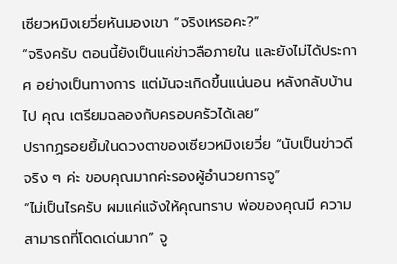เซียวหมิงเยวี่ยหันมองเขา “จริงเหรอคะ?”
“จริงครับ ตอนนี้ยังเป็นแค่ข่าวลือภายใน และยังไม่ได้ประกาศ อย่างเป็นทางการ แต่มันจะเกิดขึ้นแน่นอน หลังกลับบ้านไป คุณ เตรียมฉลองกับครอบครัวได้เลย”
ปรากฏรอยยิ้มในดวงตาของเซียวหมิงเยวี่ย “นับเป็นข่าวดีจริง ๆ ค่ะ ขอบคุณมากค่ะรองผู้อำนวยการจู”
“ไม่เป็นไรครับ ผมแค่แจ้งให้คุณทราบ พ่อของคุณมี ความสามารถที่โดดเด่นมาก” จู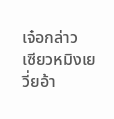เจ๋อกล่าว
เซียวหมิงเยวี่ยอ้า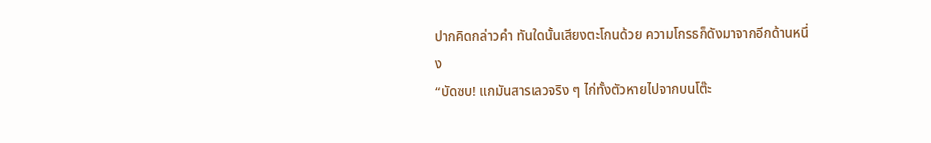ปากคิดกล่าวคำ ทันใดนั้นเสียงตะโกนด้วย ความโกรธก็ดังมาจากอีกด้านหนึ่ง
“บัดซบ! แกมันสารเลวจริง ๆ ไก่ทั้งตัวหายไปจากบนโต๊ะ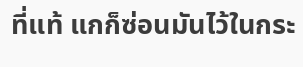ที่แท้ แกก็ซ่อนมันไว้ในกระ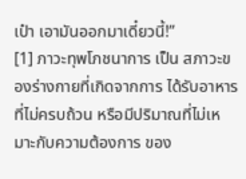เป๋า เอามันออกมาเดี๋ยวนี้!”
[1] ภาวะทุพโภชนาการ เป็น สภาวะของร่างกายที่เกิดจากการ ได้รับอาหารที่ไม่ครบถ้วน หรือมีปริมาณที่ไม่เหมาะกับความต้องการ ของ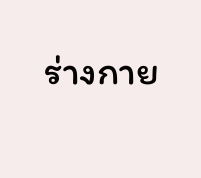ร่างกาย